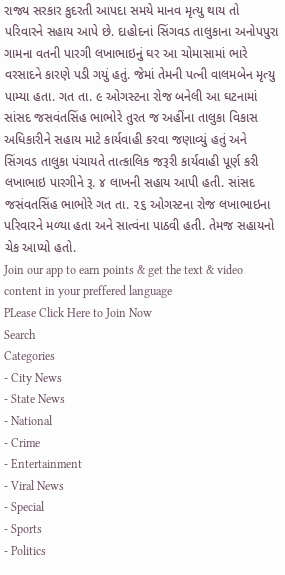રાજ્ય સરકાર કુદરતી આપદા સમયે માનવ મૃત્યુ થાય તો પરિવારને સહાય આપે છે. દાહોદનાં સિંગવડ તાલુકાના અનોપપુરા ગામના વતની પારગી લખાભાઇનું ઘર આ ચોમાસામાં ભારે વરસાદને કારણે પડી ગયું હતું. જેમાં તેમની પત્ની વાલમબેન મૃત્યુ પામ્યા હતા. ગત તા. ૯ ઓગસ્ટના રોજ બનેલી આ ઘટનામાં સાંસદ જસવંતસિંહ ભાભોરે તુરત જ અહીંના તાલુકા વિકાસ અધિકારીને સહાય માટે કાર્યવાહી કરવા જણાવ્યું હતું અને સિંગવડ તાલુકા પંચાયતે તાત્કાલિક જરૂરી કાર્યવાહી પૂર્ણ કરી લખાભાઇ પારગીને રૂ. ૪ લાખની સહાય આપી હતી. સાંસદ જસંવતસિંહ ભાભોરે ગત તા. ૨૬ ઓગસ્ટના રોજ લખાભાઇના પરિવારને મળ્યા હતા અને સાત્વંના પાઠવી હતી. તેમજ સહાયનો ચેક આપ્યો હતો.
Join our app to earn points & get the text & video content in your preffered language
PLease Click Here to Join Now
Search
Categories
- City News
- State News
- National
- Crime
- Entertainment
- Viral News
- Special
- Sports
- Politics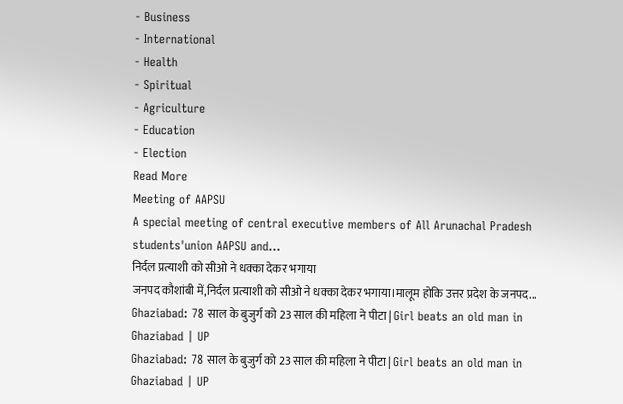- Business
- International
- Health
- Spiritual
- Agriculture
- Education
- Election
Read More
Meeting of AAPSU
A special meeting of central executive members of All Arunachal Pradesh students'union AAPSU and...
निर्दल प्रत्याशी को सीओ ने धक्का देकर भगाया
जनपद कौशांबी में,निर्दल प्रत्याशी को सीओ ने धक्का देकर भगाया।मालूम होकि उत्तर प्रदेश के जनपद...
Ghaziabad: 78 साल के बुजुर्ग को 23 साल की महिला ने पीटा | Girl beats an old man in Ghaziabad | UP
Ghaziabad: 78 साल के बुजुर्ग को 23 साल की महिला ने पीटा | Girl beats an old man in Ghaziabad | UP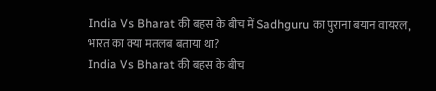India Vs Bharat की बहस के बीच में Sadhguru का पुराना बयान वायरल, भारत का क्या मतलब बताया था?
India Vs Bharat की बहस के बीच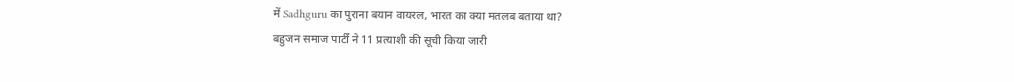में Sadhguru का पुराना बयान वायरल, भारत का क्या मतलब बताया था?
बहुजन समाज पार्टीं ने 11 प्रत्याशी की सूची किया जारी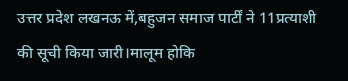उत्तर प्रदेश लखनऊ में,बहुजन समाज पार्टीं ने 11प्रत्याशी की सूची किया जारी।मालूम होकि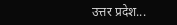उत्तर प्रदेश...